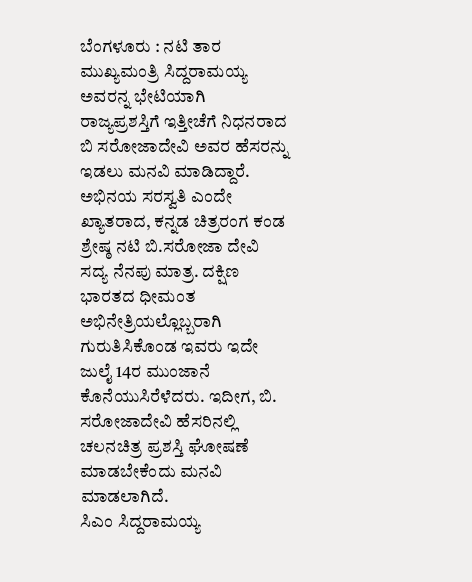ಬೆಂಗಳೂರು : ನಟಿ ತಾರ ಮುಖ್ಯಮಂತ್ರಿ ಸಿದ್ದರಾಮಯ್ಯ ಅವರನ್ನ ಭೇಟಿಯಾಗಿ ರಾಜ್ಯಪ್ರಶಸ್ತಿಗೆ ಇತ್ತೀಚೆಗೆ ನಿಧನರಾದ ಬಿ ಸರೋಜಾದೇವಿ ಅವರ ಹೆಸರನ್ನು ಇಡಲು ಮನವಿ ಮಾಡಿದ್ದಾರೆ. ಅಭಿನಯ ಸರಸ್ವತಿ ಎಂದೇ ಖ್ಯಾತರಾದ, ಕನ್ನಡ ಚಿತ್ರರಂಗ ಕಂಡ ಶ್ರೇಷ್ಠ ನಟಿ ಬಿ.ಸರೋಜಾ ದೇವಿ ಸದ್ಯ ನೆನಪು ಮಾತ್ರ. ದಕ್ಷಿಣ ಭಾರತದ ಧೀಮಂತ ಅಭಿನೇತ್ರಿಯಲ್ಲೊಬ್ಬರಾಗಿ ಗುರುತಿಸಿಕೊಂಡ ಇವರು ಇದೇ ಜುಲೈ 14ರ ಮುಂಜಾನೆ ಕೊನೆಯುಸಿರೆಳೆದರು. ಇದೀಗ, ಬಿ. ಸರೋಜಾದೇವಿ ಹೆಸರಿನಲ್ಲಿ ಚಲನಚಿತ್ರ ಪ್ರಶಸ್ತಿ ಘೋಷಣೆ ಮಾಡಬೇಕೆಂದು ಮನವಿ ಮಾಡಲಾಗಿದೆ.
ಸಿಎಂ ಸಿದ್ದರಾಮಯ್ಯ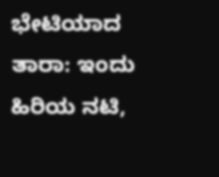ಭೇಟಿಯಾದ ತಾರಾ: ಇಂದು ಹಿರಿಯ ನಟಿ,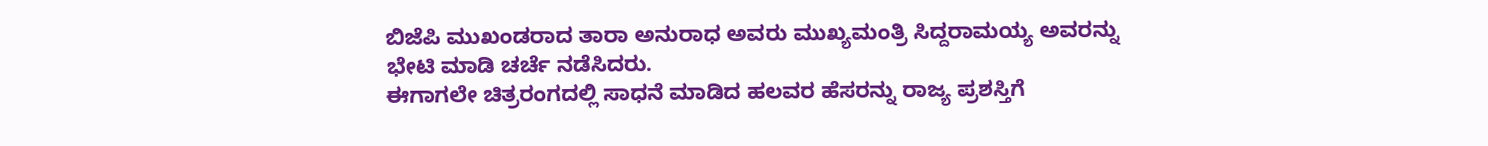ಬಿಜೆಪಿ ಮುಖಂಡರಾದ ತಾರಾ ಅನುರಾಧ ಅವರು ಮುಖ್ಯಮಂತ್ರಿ ಸಿದ್ದರಾಮಯ್ಯ ಅವರನ್ನು ಭೇಟಿ ಮಾಡಿ ಚರ್ಚೆ ನಡೆಸಿದರು.
ಈಗಾಗಲೇ ಚಿತ್ರರಂಗದಲ್ಲಿ ಸಾಧನೆ ಮಾಡಿದ ಹಲವರ ಹೆಸರನ್ನು ರಾಜ್ಯ ಪ್ರಶಸ್ತಿಗೆ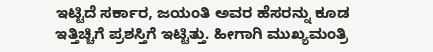ಇಟ್ಟಿದೆ ಸರ್ಕಾರ, ಜಯಂತಿ ಅವರ ಹೆಸರನ್ನು ಕೂಡ ಇತ್ತಿಚ್ಚಿಗೆ ಪ್ರಶಸ್ತಿಗೆ ಇಟ್ಟಿತ್ತು. ಹೀಗಾಗಿ ಮುಖ್ಯಮಂತ್ರಿ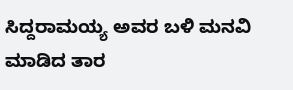ಸಿದ್ದರಾಮಯ್ಯ ಅವರ ಬಳಿ ಮನವಿ ಮಾಡಿದ ತಾರ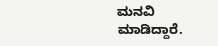ಮನವಿ ಮಾಡಿದ್ದಾರೆ.